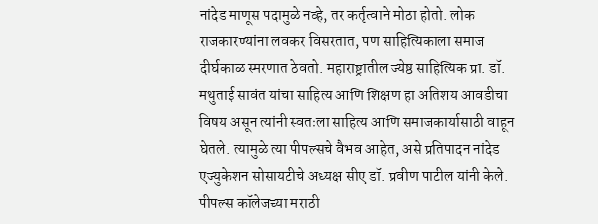नांदेड माणूस पदामुळे नव्हे, तर कर्तृत्वाने मोठा होतो. लोक राजकारण्यांना लवकर विसरतात, पण साहित्यिकाला समाज दीर्घकाळ स्मरणात ठेवतो. महाराष्ट्रातील ज्येष्ठ साहित्यिक प्रा. डॉ. मथुताई सावंत यांचा साहित्य आणि शिक्षण हा अतिशय आवडीचा विषय असून त्यांनी स्वतःला साहित्य आणि समाजकार्यासाठी वाहून घेतले. त्यामुळे त्या पीपल्सचे वैभव आहेत, असे प्रतिपादन नांदेड एज्युकेशन सोसायटीचे अध्यक्ष सीए डॉ. प्रवीण पाटील यांनी केले.
पीपल्स कॉलेजच्या मराठी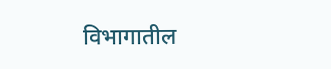विभागातील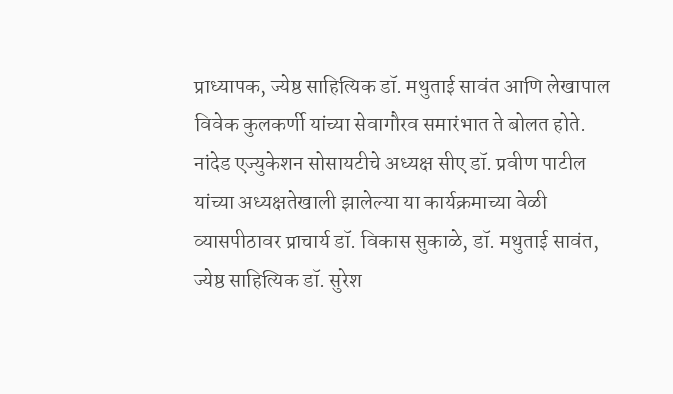प्राध्यापक, ज्येष्ठ साहित्यिक डॉ. मथुताई सावंत आणि लेखापाल विवेक कुलकर्णी यांच्या सेवागौरव समारंभात ते बोलत होते.
नांदेड एज्युकेशन सोसायटीचे अध्यक्ष सीए डॉ. प्रवीण पाटील यांच्या अध्यक्षतेखाली झालेल्या या कार्यक्रमाच्या वेळी व्यासपीठावर प्राचार्य डॉ. विकास सुकाळे, डॉ. मथुताई सावंत, ज्येष्ठ साहित्यिक डॉ. सुरेश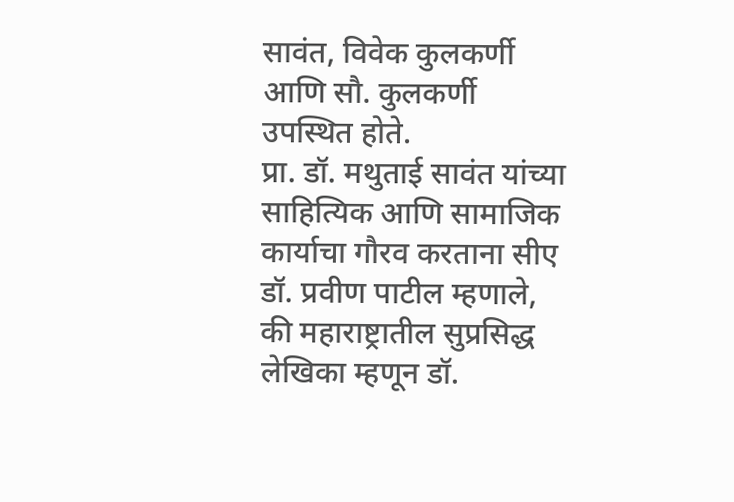सावंत, विवेक कुलकर्णी आणि सौ. कुलकर्णी उपस्थित होते.
प्रा. डॉ. मथुताई सावंत यांच्या साहित्यिक आणि सामाजिक कार्याचा गौरव करताना सीए डॉ. प्रवीण पाटील म्हणाले, की महाराष्ट्रातील सुप्रसिद्ध लेखिका म्हणून डॉ.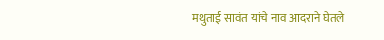मथुताई सावंत यांचे नाव आदराने घेतले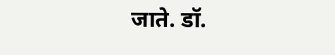जाते. डॉ.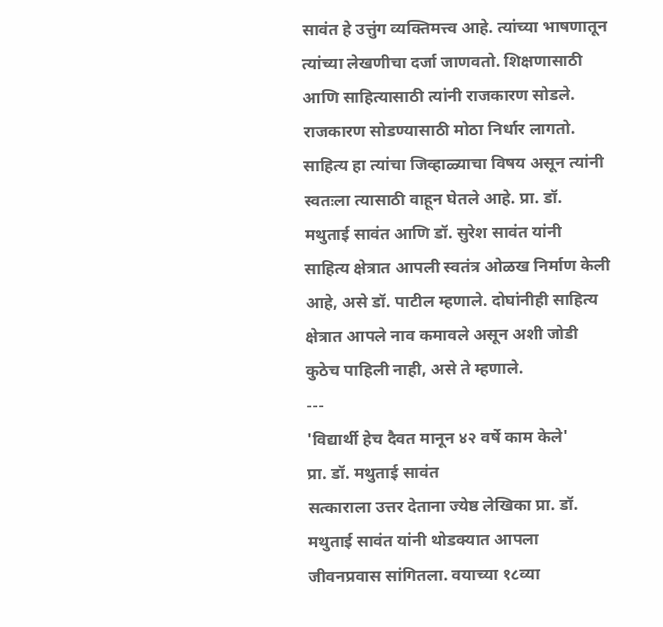सावंत हे उत्तुंग व्यक्तिमत्त्व आहे. त्यांच्या भाषणातून त्यांच्या लेखणीचा दर्जा जाणवतो. शिक्षणासाठी आणि साहित्यासाठी त्यांनी राजकारण सोडले. राजकारण सोडण्यासाठी मोठा निर्धार लागतो. साहित्य हा त्यांचा जिव्हाळ्याचा विषय असून त्यांनी स्वतःला त्यासाठी वाहून घेतले आहे. प्रा. डॉ. मथुताई सावंत आणि डॉ. सुरेश सावंत यांनी साहित्य क्षेत्रात आपली स्वतंत्र ओळख निर्माण केली आहे, असे डॉ. पाटील म्हणाले. दोघांनीही साहित्य क्षेत्रात आपले नाव कमावले असून अशी जोडी कुठेच पाहिली नाही, असे ते म्हणाले.
---
'विद्यार्थी हेच दैवत मानून ४२ वर्षे काम केले'
प्रा. डॉ. मथुताई सावंत
सत्काराला उत्तर देताना ज्येष्ठ लेखिका प्रा. डॉ. मथुताई सावंत यांनी थोडक्यात आपला जीवनप्रवास सांगितला. वयाच्या १८व्या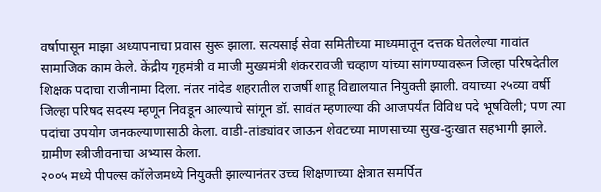वर्षापासून माझा अध्यापनाचा प्रवास सुरू झाला. सत्यसाई सेवा समितीच्या माध्यमातून दत्तक घेतलेल्या गावांत सामाजिक काम केले. केंद्रीय गृहमंत्री व माजी मुख्यमंत्री शंकररावजी चव्हाण यांच्या सांगण्यावरून जिल्हा परिषदेतील शिक्षक पदाचा राजीनामा दिला. नंतर नांदेड शहरातील राजर्षी शाहू विद्यालयात नियुक्ती झाली. वयाच्या २५व्या वर्षी जिल्हा परिषद सदस्य म्हणून निवडून आल्याचे सांगून डॉ. सावंत म्हणाल्या की आजपर्यंत विविध पदे भूषविली; पण त्या पदांचा उपयोग जनकल्याणासाठी केला. वाडी-तांड्यांवर जाऊन शेवटच्या माणसाच्या सुख-दुःखात सहभागी झाले. ग्रामीण स्त्रीजीवनाचा अभ्यास केला.
२००५ मध्ये पीपल्स कॉलेजमध्ये नियुक्ती झाल्यानंतर उच्च शिक्षणाच्या क्षेत्रात समर्पित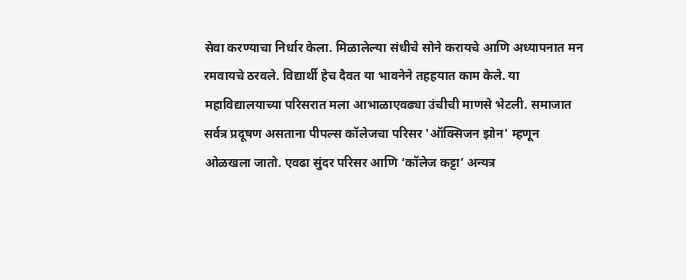सेवा करण्याचा निर्धार केला. मिळालेल्या संधीचे सोने करायचे आणि अध्यापनात मन रमवायचे ठरवले. विद्यार्थी हेच दैवत या भावनेने तहहयात काम केले. या महाविद्यालयाच्या परिसरात मला आभाळाएवढ्या उंचीची माणसे भेटली. समाजात सर्वत्र प्रदूषण असताना पीपल्स कॉलेजचा परिसर 'ऑक्सिजन झोन' म्हणून ओळखला जातो. एवढा सुंदर परिसर आणि ‘कॉलेज कट्टा’ अन्यत्र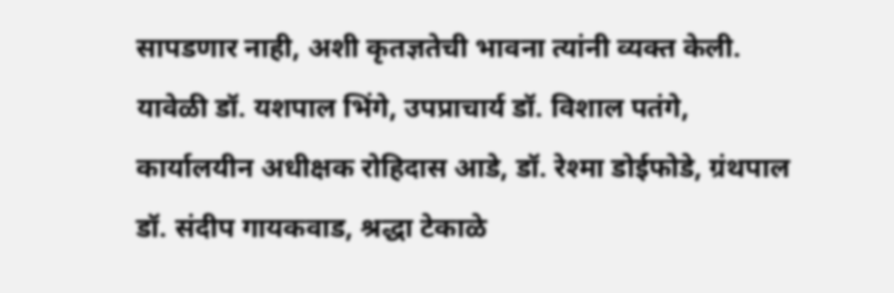सापडणार नाही, अशी कृतज्ञतेची भावना त्यांनी व्यक्त केली.
यावेळी डॉ. यशपाल भिंगे, उपप्राचार्य डॉ. विशाल पतंगे, कार्यालयीन अधीक्षक रोहिदास आडे, डॉ. रेश्मा डोईफोडे, ग्रंथपाल डॉ. संदीप गायकवाड, श्रद्धा टेकाळे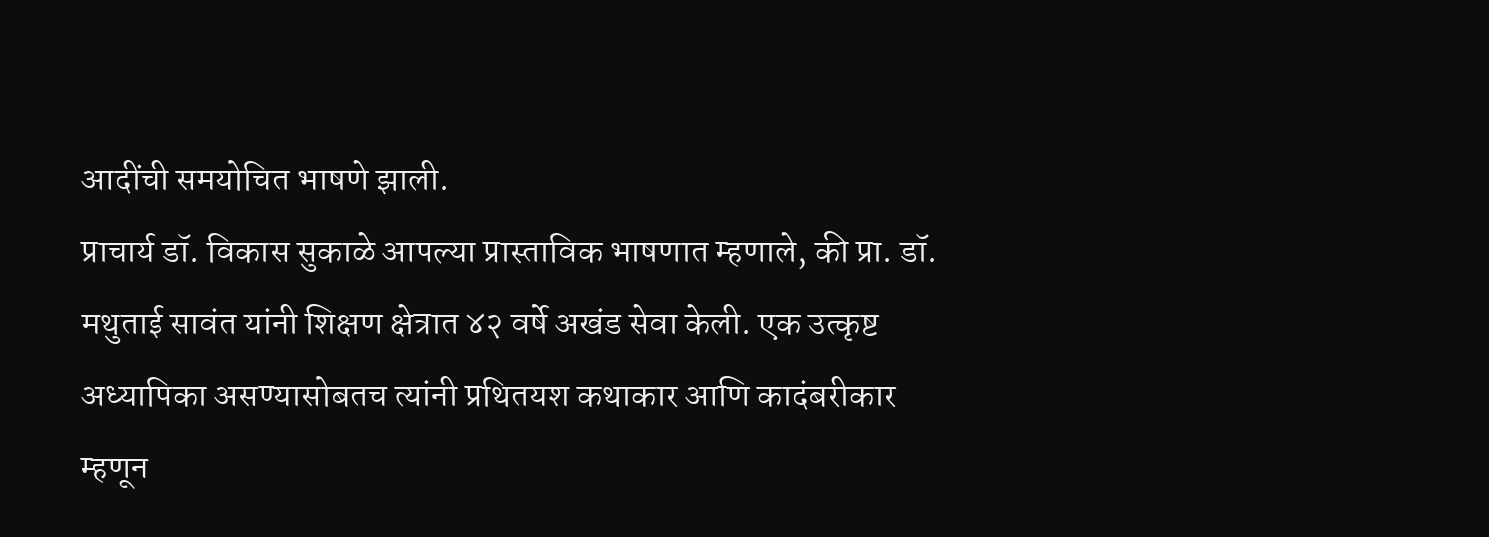आदींची समयोचित भाषणे झाली.
प्राचार्य डॉ. विकास सुकाळे आपल्या प्रास्ताविक भाषणात म्हणाले, की प्रा. डॉ. मथुताई सावंत यांनी शिक्षण क्षेत्रात ४२ वर्षे अखंड सेवा केली. एक उत्कृष्ट अध्यापिका असण्यासोबतच त्यांनी प्रथितयश कथाकार आणि कादंबरीकार म्हणून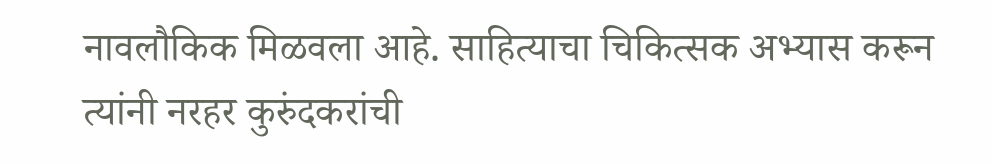नावलौकिक मिळवला आहे. साहित्याचा चिकित्सक अभ्यास करून त्यांनी नरहर कुरुंदकरांची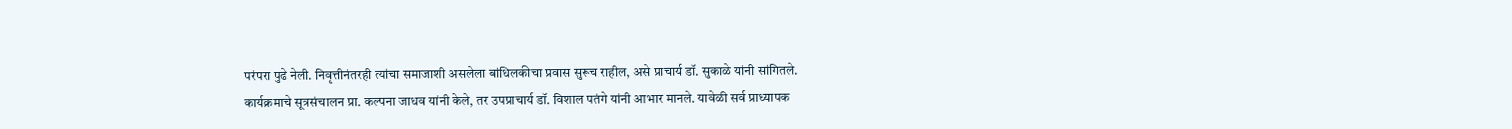परंपरा पुढे नेली. निवृत्तीनंतरही त्यांचा समाजाशी असलेला बांधिलकीचा प्रवास सुरूच राहील, असे प्राचार्य डॉ. सुकाळे यांनी सांगितले.
कार्यक्रमाचे सूत्रसंचालन प्रा. कल्पना जाधव यांनी केले, तर उपप्राचार्य डॉ. विशाल पतंगे यांनी आभार मानले. यावेळी सर्व प्राध्यापक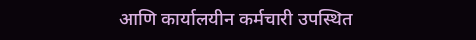आणि कार्यालयीन कर्मचारी उपस्थित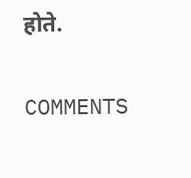होते.

COMMENTS